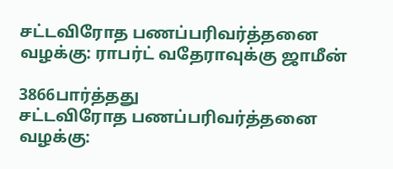சட்டவிரோத பணப்பரிவர்த்தனை வழக்கு: ராபர்ட் வதேராவுக்கு ஜாமீன்

3866பார்த்தது
சட்டவிரோத பணப்பரிவர்த்தனை வழக்கு: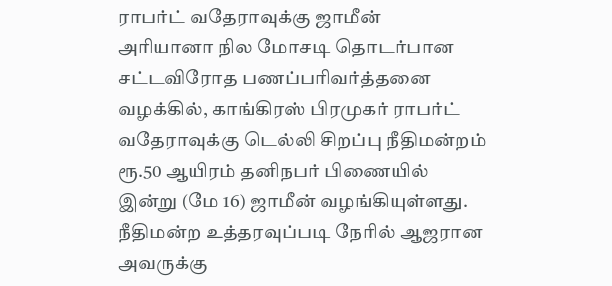ராபர்ட் வதேராவுக்கு ஜாமீன்
அரியானா நில மோசடி தொடர்பான சட்டவிரோத பணப்பரிவர்த்தனை வழக்கில், காங்கிரஸ் பிரமுகர் ராபர்ட் வதேராவுக்கு டெல்லி சிறப்பு நீதிமன்றம் ரூ.50 ஆயிரம் தனிநபர் பிணையில் இன்று (மே 16) ஜாமீன் வழங்கியுள்ளது. நீதிமன்ற உத்தரவுப்படி நேரில் ஆஜரான அவருக்கு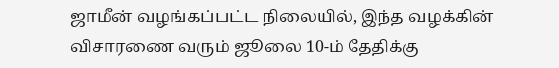ஜாமீன் வழங்கப்பட்ட நிலையில், இந்த வழக்கின் விசாரணை வரும் ஜூலை 10-ம் தேதிக்கு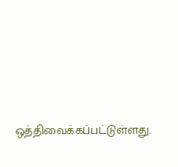ஒத்திவைக்கப்பட்டுள்ளது.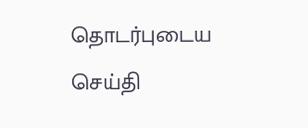தொடர்புடைய செய்தி